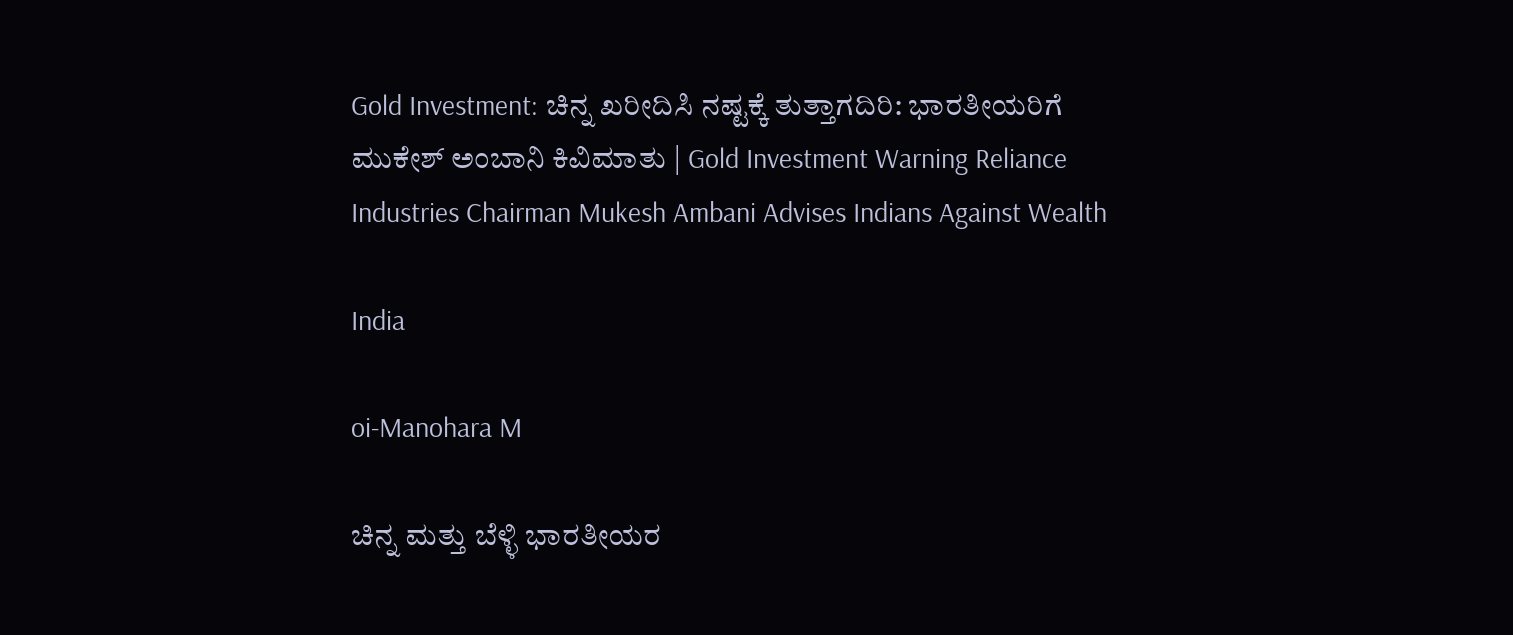Gold Investment: ಚಿನ್ನ ಖರೀದಿಸಿ ನಷ್ಟಕ್ಕೆ ತುತ್ತಾಗದಿರಿ: ಭಾರತೀಯರಿಗೆ ಮುಕೇಶ್ ಅಂಬಾನಿ ಕಿವಿಮಾತು | Gold Investment Warning Reliance Industries Chairman Mukesh Ambani Advises Indians Against Wealth

India

oi-Manohara M

ಚಿನ್ನ ಮತ್ತು ಬೆಳ್ಳಿ ಭಾರತೀಯರ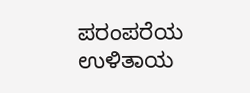ಪರಂಪರೆಯ ಉಳಿತಾಯ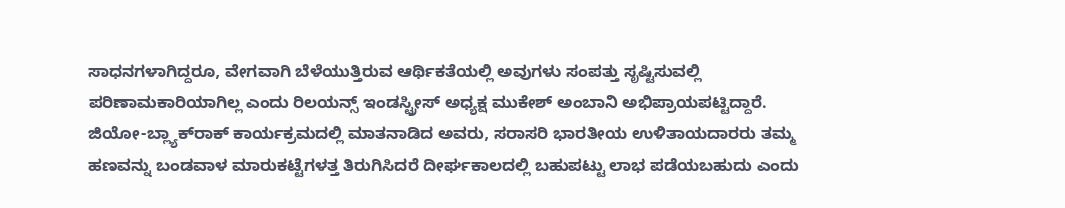ಸಾಧನಗಳಾಗಿದ್ದರೂ, ವೇಗವಾಗಿ ಬೆಳೆಯುತ್ತಿರುವ ಆರ್ಥಿಕತೆಯಲ್ಲಿ ಅವುಗಳು ಸಂಪತ್ತು ಸೃಷ್ಟಿಸುವಲ್ಲಿ ಪರಿಣಾಮಕಾರಿಯಾಗಿಲ್ಲ ಎಂದು ರಿಲಯನ್ಸ್ ಇಂಡಸ್ಟ್ರೀಸ್ ಅಧ್ಯಕ್ಷ ಮುಕೇಶ್ ಅಂಬಾನಿ ಅಭಿಪ್ರಾಯಪಟ್ಟಿದ್ದಾರೆ. ಜಿಯೋ-ಬ್ಲ್ಯಾಕ್‌ರಾಕ್ ಕಾರ್ಯಕ್ರಮದಲ್ಲಿ ಮಾತನಾಡಿದ ಅವರು, ಸರಾಸರಿ ಭಾರತೀಯ ಉಳಿತಾಯದಾರರು ತಮ್ಮ ಹಣವನ್ನು ಬಂಡವಾಳ ಮಾರುಕಟ್ಟೆಗಳತ್ತ ತಿರುಗಿಸಿದರೆ ದೀರ್ಘಕಾಲದಲ್ಲಿ ಬಹುಪಟ್ಟು ಲಾಭ ಪಡೆಯಬಹುದು ಎಂದು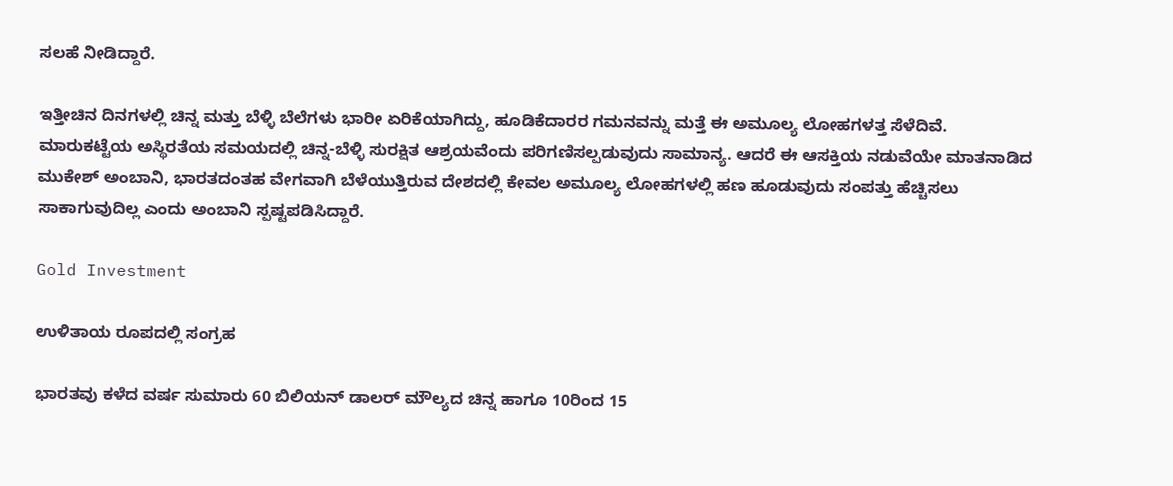ಸಲಹೆ ನೀಡಿದ್ದಾರೆ.

ಇತ್ತೀಚಿನ ದಿನಗಳಲ್ಲಿ ಚಿನ್ನ ಮತ್ತು ಬೆಳ್ಳಿ ಬೆಲೆಗಳು ಭಾರೀ ಏರಿಕೆಯಾಗಿದ್ದು, ಹೂಡಿಕೆದಾರರ ಗಮನವನ್ನು ಮತ್ತೆ ಈ ಅಮೂಲ್ಯ ಲೋಹಗಳತ್ತ ಸೆಳೆದಿವೆ. ಮಾರುಕಟ್ಟೆಯ ಅಸ್ಥಿರತೆಯ ಸಮಯದಲ್ಲಿ ಚಿನ್ನ-ಬೆಳ್ಳಿ ಸುರಕ್ಷಿತ ಆಶ್ರಯವೆಂದು ಪರಿಗಣಿಸಲ್ಪಡುವುದು ಸಾಮಾನ್ಯ. ಆದರೆ ಈ ಆಸಕ್ತಿಯ ನಡುವೆಯೇ ಮಾತನಾಡಿದ ಮುಕೇಶ್ ಅಂಬಾನಿ, ಭಾರತದಂತಹ ವೇಗವಾಗಿ ಬೆಳೆಯುತ್ತಿರುವ ದೇಶದಲ್ಲಿ ಕೇವಲ ಅಮೂಲ್ಯ ಲೋಹಗಳಲ್ಲಿ ಹಣ ಹೂಡುವುದು ಸಂಪತ್ತು ಹೆಚ್ಚಿಸಲು ಸಾಕಾಗುವುದಿಲ್ಲ ಎಂದು ಅಂಬಾನಿ ಸ್ಪಷ್ಟಪಡಿಸಿದ್ದಾರೆ.

Gold Investment

ಉಳಿತಾಯ ರೂಪದಲ್ಲಿ ಸಂಗ್ರಹ

ಭಾರತವು ಕಳೆದ ವರ್ಷ ಸುಮಾರು 60 ಬಿಲಿಯನ್ ಡಾಲರ್ ಮೌಲ್ಯದ ಚಿನ್ನ ಹಾಗೂ 10ರಿಂದ 15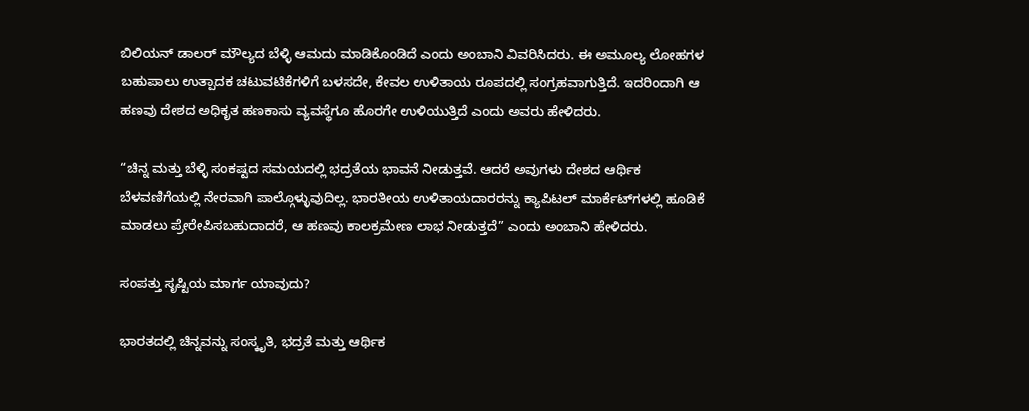ಬಿಲಿಯನ್ ಡಾಲರ್ ಮೌಲ್ಯದ ಬೆಳ್ಳಿ ಆಮದು ಮಾಡಿಕೊಂಡಿದೆ ಎಂದು ಅಂಬಾನಿ ವಿವರಿಸಿದರು. ಈ ಅಮೂಲ್ಯ ಲೋಹಗಳ ಬಹುಪಾಲು ಉತ್ಪಾದಕ ಚಟುವಟಿಕೆಗಳಿಗೆ ಬಳಸದೇ, ಕೇವಲ ಉಳಿತಾಯ ರೂಪದಲ್ಲಿ ಸಂಗ್ರಹವಾಗುತ್ತಿದೆ. ಇದರಿಂದಾಗಿ ಆ ಹಣವು ದೇಶದ ಅಧಿಕೃತ ಹಣಕಾಸು ವ್ಯವಸ್ಥೆಗೂ ಹೊರಗೇ ಉಳಿಯುತ್ತಿದೆ ಎಂದು ಅವರು ಹೇಳಿದರು.

“ಚಿನ್ನ ಮತ್ತು ಬೆಳ್ಳಿ ಸಂಕಷ್ಟದ ಸಮಯದಲ್ಲಿ ಭದ್ರತೆಯ ಭಾವನೆ ನೀಡುತ್ತವೆ. ಆದರೆ ಅವುಗಳು ದೇಶದ ಆರ್ಥಿಕ ಬೆಳವಣಿಗೆಯಲ್ಲಿ ನೇರವಾಗಿ ಪಾಲ್ಗೊಳ್ಳುವುದಿಲ್ಲ. ಭಾರತೀಯ ಉಳಿತಾಯದಾರರನ್ನು ಕ್ಯಾಪಿಟಲ್ ಮಾರ್ಕೆಟ್‌ಗಳಲ್ಲಿ ಹೂಡಿಕೆ ಮಾಡಲು ಪ್ರೇರೇಪಿಸಬಹುದಾದರೆ, ಆ ಹಣವು ಕಾಲಕ್ರಮೇಣ ಲಾಭ ನೀಡುತ್ತದೆ” ಎಂದು ಅಂಬಾನಿ ಹೇಳಿದರು.

ಸಂಪತ್ತು ಸೃಷ್ಟಿಯ ಮಾರ್ಗ ಯಾವುದು?

ಭಾರತದಲ್ಲಿ ಚಿನ್ನವನ್ನು ಸಂಸ್ಕೃತಿ, ಭದ್ರತೆ ಮತ್ತು ಆರ್ಥಿಕ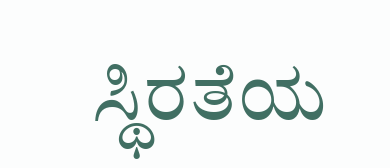ಸ್ಥಿರತೆಯ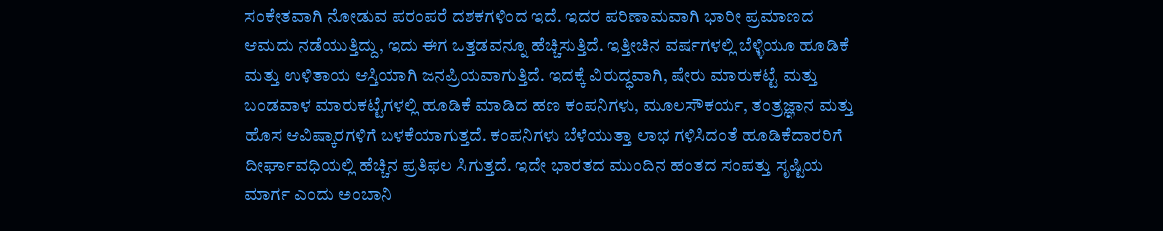ಸಂಕೇತವಾಗಿ ನೋಡುವ ಪರಂಪರೆ ದಶಕಗಳಿಂದ ಇದೆ. ಇದರ ಪರಿಣಾಮವಾಗಿ ಭಾರೀ ಪ್ರಮಾಣದ ಆಮದು ನಡೆಯುತ್ತಿದ್ದು, ಇದು ಈಗ ಒತ್ತಡವನ್ನೂ ಹೆಚ್ಚಿಸುತ್ತಿದೆ. ಇತ್ತೀಚಿನ ವರ್ಷಗಳಲ್ಲಿ ಬೆಳ್ಳಿಯೂ ಹೂಡಿಕೆ ಮತ್ತು ಉಳಿತಾಯ ಆಸ್ತಿಯಾಗಿ ಜನಪ್ರಿಯವಾಗುತ್ತಿದೆ. ಇದಕ್ಕೆ ವಿರುದ್ಧವಾಗಿ, ಷೇರು ಮಾರುಕಟ್ಟೆ ಮತ್ತು ಬಂಡವಾಳ ಮಾರುಕಟ್ಟೆಗಳಲ್ಲಿ ಹೂಡಿಕೆ ಮಾಡಿದ ಹಣ ಕಂಪನಿಗಳು, ಮೂಲಸೌಕರ್ಯ, ತಂತ್ರಜ್ಞಾನ ಮತ್ತು ಹೊಸ ಆವಿಷ್ಕಾರಗಳಿಗೆ ಬಳಕೆಯಾಗುತ್ತದೆ. ಕಂಪನಿಗಳು ಬೆಳೆಯುತ್ತಾ ಲಾಭ ಗಳಿಸಿದಂತೆ ಹೂಡಿಕೆದಾರರಿಗೆ ದೀರ್ಘಾವಧಿಯಲ್ಲಿ ಹೆಚ್ಚಿನ ಪ್ರತಿಫಲ ಸಿಗುತ್ತದೆ. ಇದೇ ಭಾರತದ ಮುಂದಿನ ಹಂತದ ಸಂಪತ್ತು ಸೃಷ್ಟಿಯ ಮಾರ್ಗ ಎಂದು ಅಂಬಾನಿ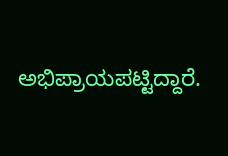ಅಭಿಪ್ರಾಯಪಟ್ಟಿದ್ದಾರೆ.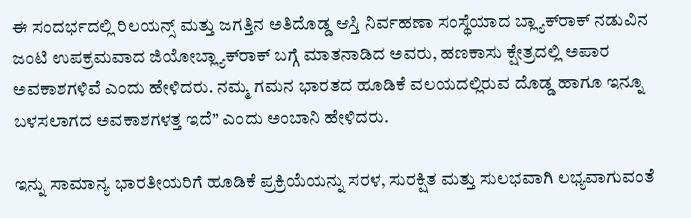ಈ ಸಂದರ್ಭದಲ್ಲಿ ರಿಲಯನ್ಸ್ ಮತ್ತು ಜಗತ್ತಿನ ಅತಿದೊಡ್ಡ ಆಸ್ತಿ ನಿರ್ವಹಣಾ ಸಂಸ್ಥೆಯಾದ ಬ್ಲ್ಯಾಕ್‌ರಾಕ್ ನಡುವಿನ ಜಂಟಿ ಉಪಕ್ರಮವಾದ ಜಿಯೋಬ್ಲ್ಯಾಕ್‌ರಾಕ್ ಬಗ್ಗೆ ಮಾತನಾಡಿದ ಅವರು, ಹಣಕಾಸು ಕ್ಷೇತ್ರದಲ್ಲಿ ಅಪಾರ ಅವಕಾಶಗಳಿವೆ ಎಂದು ಹೇಳಿದರು. ನಮ್ಮ ಗಮನ ಭಾರತದ ಹೂಡಿಕೆ ವಲಯದಲ್ಲಿರುವ ದೊಡ್ಡ ಹಾಗೂ ಇನ್ನೂ ಬಳಸಲಾಗದ ಅವಕಾಶಗಳತ್ತ ಇದೆ” ಎಂದು ಅಂಬಾನಿ ಹೇಳಿದರು.

ಇನ್ನು ಸಾಮಾನ್ಯ ಭಾರತೀಯರಿಗೆ ಹೂಡಿಕೆ ಪ್ರಕ್ರಿಯೆಯನ್ನು ಸರಳ, ಸುರಕ್ಷಿತ ಮತ್ತು ಸುಲಭವಾಗಿ ಲಭ್ಯವಾಗುವಂತೆ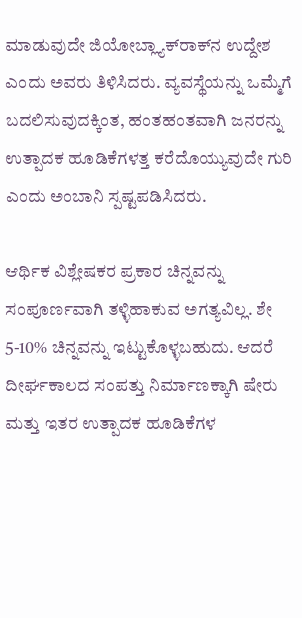ಮಾಡುವುದೇ ಜಿಯೋಬ್ಲ್ಯಾಕ್‌ರಾಕ್‌ನ ಉದ್ದೇಶ ಎಂದು ಅವರು ತಿಳಿಸಿದರು. ವ್ಯವಸ್ಥೆಯನ್ನು ಒಮ್ಮೆಗೆ ಬದಲಿಸುವುದಕ್ಕಿಂತ, ಹಂತಹಂತವಾಗಿ ಜನರನ್ನು ಉತ್ಪಾದಕ ಹೂಡಿಕೆಗಳತ್ತ ಕರೆದೊಯ್ಯುವುದೇ ಗುರಿ ಎಂದು ಅಂಬಾನಿ ಸ್ಪಷ್ಟಪಡಿಸಿದರು.

ಆರ್ಥಿಕ ವಿಶ್ಲೇಷಕರ ಪ್ರಕಾರ ಚಿನ್ನವನ್ನು ಸಂಪೂರ್ಣವಾಗಿ ತಳ್ಳಿಹಾಕುವ ಅಗತ್ಯವಿಲ್ಲ. ಶೇ 5-10% ಚಿನ್ನವನ್ನು ಇಟ್ಟುಕೊಳ್ಳಬಹುದು. ಆದರೆ ದೀರ್ಘಕಾಲದ ಸಂಪತ್ತು ನಿರ್ಮಾಣಕ್ಕಾಗಿ ಷೇರು ಮತ್ತು ಇತರ ಉತ್ಪಾದಕ ಹೂಡಿಕೆಗಳ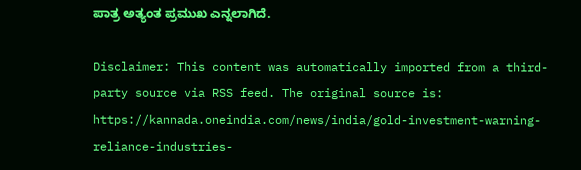ಪಾತ್ರ ಅತ್ಯಂತ ಪ್ರಮುಖ ಎನ್ನಲಾಗಿದೆ.

Disclaimer: This content was automatically imported from a third-party source via RSS feed. The original source is: https://kannada.oneindia.com/news/india/gold-investment-warning-reliance-industries-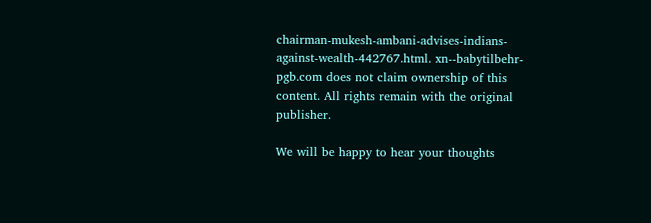chairman-mukesh-ambani-advises-indians-against-wealth-442767.html. xn--babytilbehr-pgb.com does not claim ownership of this content. All rights remain with the original publisher.

We will be happy to hear your thoughts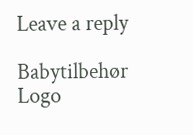Leave a reply

Babytilbehør
Logo